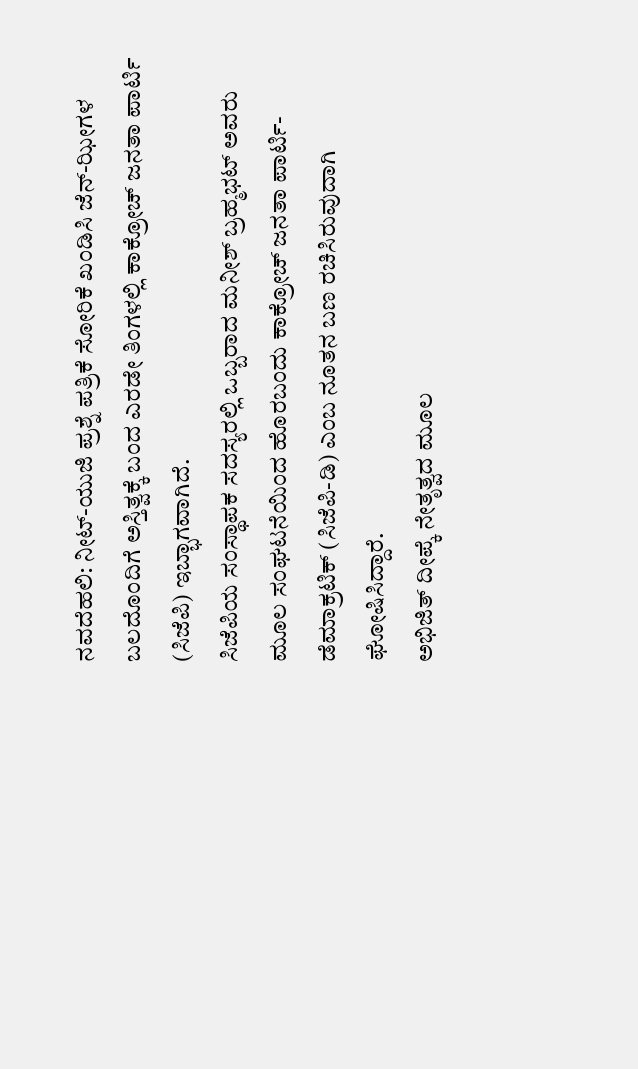ನವದೆಹಲಿ: ನೀಟ್-ಯುಜಿ ಪ್ರಶ್ನೆ ಪತ್ರಿಕೆ ಸೋರಿಕೆ ಖಂಡಿಸಿ ಜೆನ್-ಝೀಗಳ ಬಲದೊಂದಿಗೆ ಅಸ್ತಿತ್ವಕ್ಕೆ ಬಂದ ಎರಡೇ ತಿಂಗಳಲ್ಲಿ ಕಾಕ್ರೋಚ್ ಜನತಾ ಪಾರ್ಟಿ (ಸಿಜೆಪಿ) ಇಬ್ಭಾಗವಾಗಿದೆ.
ಸಿಜೆಪಿಯ ಸಂಸ್ಥಾಪಕ ಸದಸ್ಯರಲ್ಲಿ ಒಬ್ಬರಾದ ಮನೀಶ್ ಬ್ರಹ್ಮಭಟ್ ಅವರು ಮೂಲ ಸಂಘಟನೆಯಿಂದ ಹೊರಬಂದು ಕಾಕ್ರೋಚ್ ಜನತಾ ಪಾರ್ಟಿ-ಡೆಮಾಕ್ರಟಿಕ್ (ಸಿಜೆಪಿ-ಡಿ) ಎಂಬ ನೂತನ ಬಣ ರಚಿಸಿರುವುದಾಗಿ ಘೋಷಿಸಿದ್ದಾರೆ.
ಅಭಿಜಿತ್ ದೀಪ್ಕೆ ನೇತೃತ್ವದ ಮೂಲ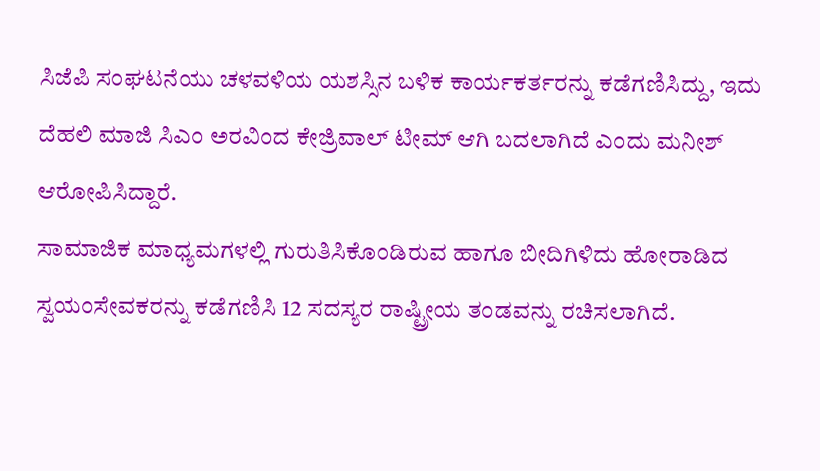ಸಿಜೆಪಿ ಸಂಘಟನೆಯು ಚಳವಳಿಯ ಯಶಸ್ಸಿನ ಬಳಿಕ ಕಾರ್ಯಕರ್ತರನ್ನು ಕಡೆಗಣಿಸಿದ್ದು, ಇದು ದೆಹಲಿ ಮಾಜಿ ಸಿಎಂ ಅರವಿಂದ ಕೇಜ್ರಿವಾಲ್ ಟೀಮ್ ಆಗಿ ಬದಲಾಗಿದೆ ಎಂದು ಮನೀಶ್ ಆರೋಪಿಸಿದ್ದಾರೆ.
ಸಾಮಾಜಿಕ ಮಾಧ್ಯಮಗಳಲ್ಲಿ ಗುರುತಿಸಿಕೊಂಡಿರುವ ಹಾಗೂ ಬೀದಿಗಿಳಿದು ಹೋರಾಡಿದ ಸ್ವಯಂಸೇವಕರನ್ನು ಕಡೆಗಣಿಸಿ 12 ಸದಸ್ಯರ ರಾಷ್ಟ್ರೀಯ ತಂಡವನ್ನು ರಚಿಸಲಾಗಿದೆ.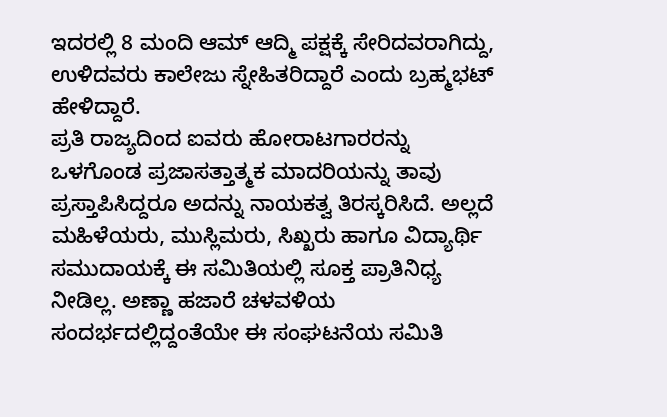ಇದರಲ್ಲಿ 8 ಮಂದಿ ಆಮ್ ಆದ್ಮಿ ಪಕ್ಷಕ್ಕೆ ಸೇರಿದವರಾಗಿದ್ದು, ಉಳಿದವರು ಕಾಲೇಜು ಸ್ನೇಹಿತರಿದ್ದಾರೆ ಎಂದು ಬ್ರಹ್ಮಭಟ್ ಹೇಳಿದ್ದಾರೆ.
ಪ್ರತಿ ರಾಜ್ಯದಿಂದ ಐವರು ಹೋರಾಟಗಾರರನ್ನು ಒಳಗೊಂಡ ಪ್ರಜಾಸತ್ತಾತ್ಮಕ ಮಾದರಿಯನ್ನು ತಾವು ಪ್ರಸ್ತಾಪಿಸಿದ್ದರೂ ಅದನ್ನು ನಾಯಕತ್ವ ತಿರಸ್ಕರಿಸಿದೆ. ಅಲ್ಲದೆ ಮಹಿಳೆಯರು, ಮುಸ್ಲಿಮರು, ಸಿಖ್ಖರು ಹಾಗೂ ವಿದ್ಯಾರ್ಥಿ ಸಮುದಾಯಕ್ಕೆ ಈ ಸಮಿತಿಯಲ್ಲಿ ಸೂಕ್ತ ಪ್ರಾತಿನಿಧ್ಯ ನೀಡಿಲ್ಲ. ಅಣ್ಣಾ ಹಜಾರೆ ಚಳವಳಿಯ ಸಂದರ್ಭದಲ್ಲಿದ್ದಂತೆಯೇ ಈ ಸಂಘಟನೆಯ ಸಮಿತಿ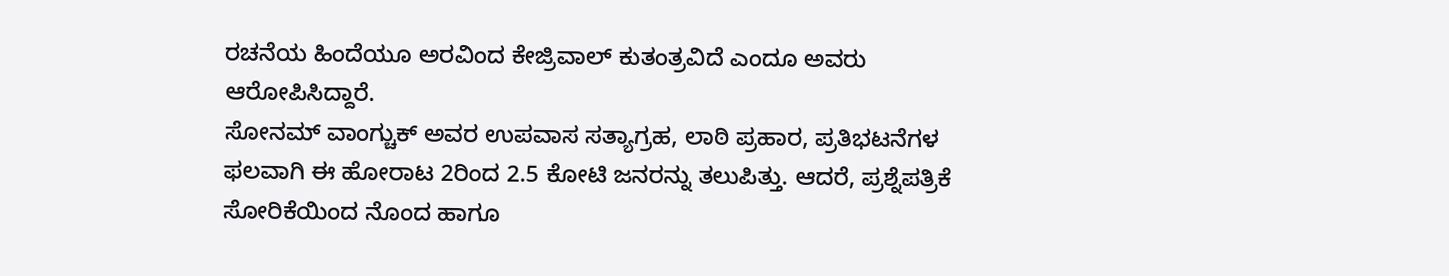ರಚನೆಯ ಹಿಂದೆಯೂ ಅರವಿಂದ ಕೇಜ್ರಿವಾಲ್ ಕುತಂತ್ರವಿದೆ ಎಂದೂ ಅವರು ಆರೋಪಿಸಿದ್ದಾರೆ.
ಸೋನಮ್ ವಾಂಗ್ಚುಕ್ ಅವರ ಉಪವಾಸ ಸತ್ಯಾಗ್ರಹ, ಲಾಠಿ ಪ್ರಹಾರ, ಪ್ರತಿಭಟನೆಗಳ ಫಲವಾಗಿ ಈ ಹೋರಾಟ 2ರಿಂದ 2.5 ಕೋಟಿ ಜನರನ್ನು ತಲುಪಿತ್ತು. ಆದರೆ, ಪ್ರಶ್ನೆಪತ್ರಿಕೆ ಸೋರಿಕೆಯಿಂದ ನೊಂದ ಹಾಗೂ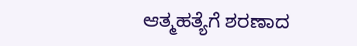ಆತ್ಮಹತ್ಯೆಗೆ ಶರಣಾದ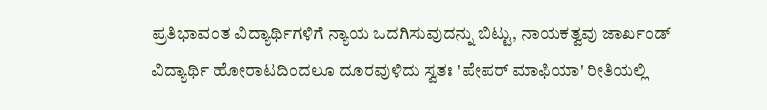ಪ್ರತಿಭಾವಂತ ವಿದ್ಯಾರ್ಥಿಗಳಿಗೆ ನ್ಯಾಯ ಒದಗಿಸುವುದನ್ನು ಬಿಟ್ಟು, ನಾಯಕತ್ವವು ಜಾರ್ಖಂಡ್ ವಿದ್ಯಾರ್ಥಿ ಹೋರಾಟದಿಂದಲೂ ದೂರವುಳಿದು ಸ್ವತಃ 'ಪೇಪರ್ ಮಾಫಿಯಾ' ರೀತಿಯಲ್ಲಿ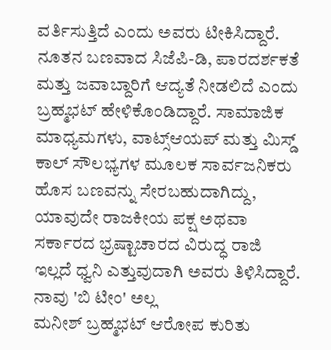ವರ್ತಿಸುತ್ತಿದೆ ಎಂದು ಅವರು ಟೀಕಿಸಿದ್ದಾರೆ.
ನೂತನ ಬಣವಾದ ಸಿಜೆಪಿ-ಡಿ, ಪಾರದರ್ಶಕತೆ ಮತ್ತು ಜವಾಬ್ದಾರಿಗೆ ಆದ್ಯತೆ ನೀಡಲಿದೆ ಎಂದು ಬ್ರಹ್ಮಭಟ್ ಹೇಳಿಕೊಂಡಿದ್ದಾರೆ. ಸಾಮಾಜಿಕ ಮಾಧ್ಯಮಗಳು, ವಾಟ್ಸ್ಆಯಪ್ ಮತ್ತು ಮಿಸ್ಡ್ ಕಾಲ್ ಸೌಲಭ್ಯಗಳ ಮೂಲಕ ಸಾರ್ವಜನಿಕರು ಹೊಸ ಬಣವನ್ನು ಸೇರಬಹುದಾಗಿದ್ದು, ಯಾವುದೇ ರಾಜಕೀಯ ಪಕ್ಷ ಅಥವಾ ಸರ್ಕಾರದ ಭ್ರಷ್ಟಾಚಾರದ ವಿರುದ್ಧ ರಾಜಿ ಇಲ್ಲದೆ ಧ್ವನಿ ಎತ್ತುವುದಾಗಿ ಅವರು ತಿಳಿಸಿದ್ದಾರೆ.
ನಾವು 'ಬಿ ಟೀಂ' ಅಲ್ಲ
ಮನೀಶ್ ಬ್ರಹ್ಮಭಟ್ ಆರೋಪ ಕುರಿತು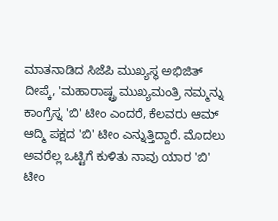ಮಾತನಾಡಿದ ಸಿಜೆಪಿ ಮುಖ್ಯಸ್ಥ ಅಭಿಜಿತ್ ದೀಪ್ಕೆ, 'ಮಹಾರಾಷ್ಟ್ರ ಮುಖ್ಯಮಂತ್ರಿ ನಮ್ಮನ್ನು ಕಾಂಗ್ರೆಸ್ನ 'ಬಿ' ಟೀಂ ಎಂದರೆ, ಕೆಲವರು ಆಮ್ ಆದ್ಮಿ ಪಕ್ಷದ 'ಬಿ' ಟೀಂ ಎನ್ನುತ್ತಿದ್ದಾರೆ. ಮೊದಲು ಅವರೆಲ್ಲ ಒಟ್ಟಿಗೆ ಕುಳಿತು ನಾವು ಯಾರ 'ಬಿ' ಟೀಂ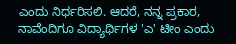ಎಂದು ನಿರ್ಧರಿಸಲಿ. ಆದರೆ, ನನ್ನ ಪ್ರಕಾರ, ನಾವೆಂದಿಗೂ ವಿದ್ಯಾರ್ಥಿಗಳ 'ಎ' ಟೀಂ ಎಂದು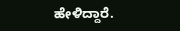ಹೇಳಿದ್ದಾರೆ.